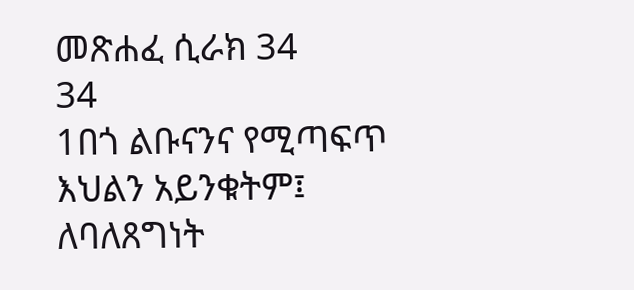መጽሐፈ ሲራክ 34
34
1በጎ ልቡናንና የሚጣፍጥ እህልን አይንቁትም፤
ለባለጸግነት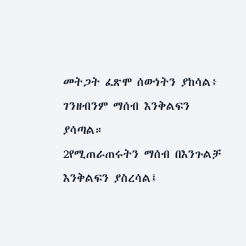መትጋት ፈጽሞ ሰውነትን ያከሳል፥
ገንዘብንም ማሰብ እንቅልፍን ያሳጣል።
2የሚጠራጠሩትን ማሰብ በእንጉልቻ እንቅልፍን ያስረሳል፤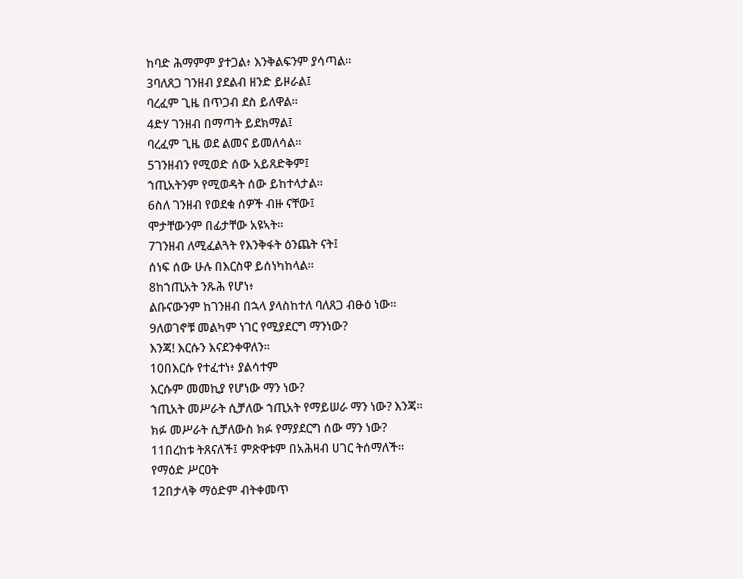ከባድ ሕማምም ያተጋል፥ እንቅልፍንም ያሳጣል።
3ባለጸጋ ገንዘብ ያደልብ ዘንድ ይዞራል፤
ባረፈም ጊዜ በጥጋብ ደስ ይለዋል።
4ድሃ ገንዘብ በማጣት ይደክማል፤
ባረፈም ጊዜ ወደ ልመና ይመለሳል።
5ገንዘብን የሚወድ ሰው አይጸድቅም፤
ኀጢአትንም የሚወዳት ሰው ይከተላታል።
6ስለ ገንዘብ የወደቁ ሰዎች ብዙ ናቸው፤
ሞታቸውንም በፊታቸው አዩኣት።
7ገንዘብ ለሚፈልጓት የእንቅፋት ዕንጨት ናት፤
ሰነፍ ሰው ሁሉ በእርስዋ ይሰነካከላል።
8ከኀጢአት ንጹሕ የሆነ፥
ልቡናውንም ከገንዘብ በኋላ ያላስከተለ ባለጸጋ ብፁዕ ነው።
9ለወገኖቹ መልካም ነገር የሚያደርግ ማንነው?
እንጃ! እርሱን እናደንቀዋለን።
10በእርሱ የተፈተነ፥ ያልሳተም
እርሱም መመኪያ የሆነው ማን ነው?
ኀጢአት መሥራት ሲቻለው ኀጢአት የማይሠራ ማን ነው? እንጃ።
ክፉ መሥራት ሲቻለውስ ክፉ የማያደርግ ሰው ማን ነው?
11በረከቱ ትጸናለች፤ ምጽዋቱም በአሕዛብ ሀገር ትሰማለች።
የማዕድ ሥርዐት
12በታላቅ ማዕድም ብትቀመጥ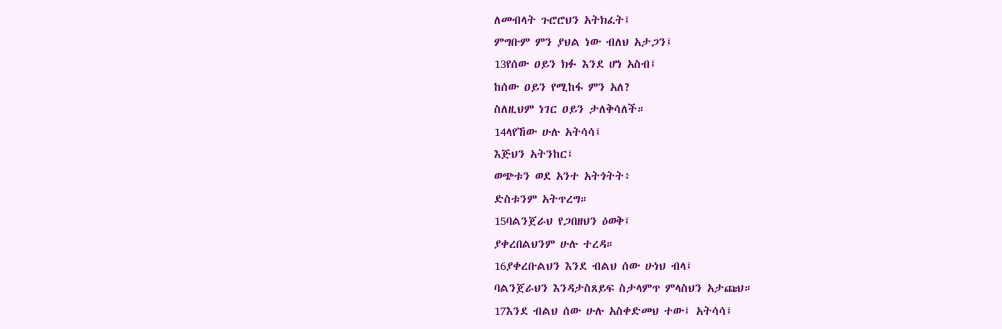ለመብላት ጉሮሮህን አትክፈት፤
ምግቡም ምን ያህል ነው ብለህ አታጋን፤
13የሰው ዐይን ክፉ እንደ ሆነ አስብ፤
ከሰው ዐይን የሚከፋ ምን አለ?
ስለዚህም ነገር ዐይን ታለቅሳለች።
14ላየኸው ሁሉ አትሳሳ፤
እጅህን አትንከር፤
ወጭቱን ወደ አንተ አትጎትት፥
ድስቱንም አትጥረግ።
15ባልንጀራህ የጋበዘህን ዕወቅ፤
ያቀረበልህንም ሁሉ ተረዳ።
16ያቀረቡልህን እንደ ብልህ ሰው ሁነህ ብላ፤
ባልንጀራህን እንዳታስጸይፍ ስታላምጥ ምላስህን አታጩህ።
17እንደ ብልህ ሰው ሁሉ አስቀድመህ ተው፤ አትሳሳ፤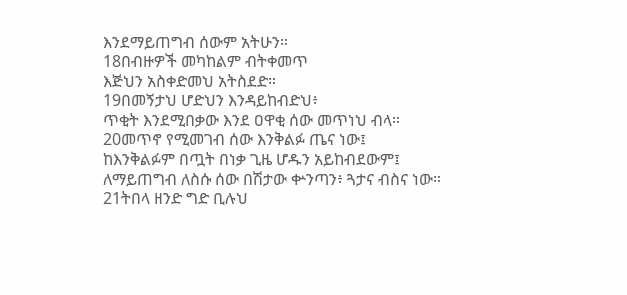እንደማይጠግብ ሰውም አትሁን።
18በብዙዎች መካከልም ብትቀመጥ
እጅህን አስቀድመህ አትስደድ።
19በመኝታህ ሆድህን እንዳይከብድህ፥
ጥቂት እንደሚበቃው እንደ ዐዋቂ ሰው መጥነህ ብላ።
20መጥኖ የሚመገብ ሰው እንቅልፉ ጤና ነው፤
ከእንቅልፉም በጧት በነቃ ጊዜ ሆዱን አይከብደውም፤
ለማይጠግብ ለስሱ ሰው በሽታው ቍንጣን፥ ጓታና ብስና ነው።
21ትበላ ዘንድ ግድ ቢሉህ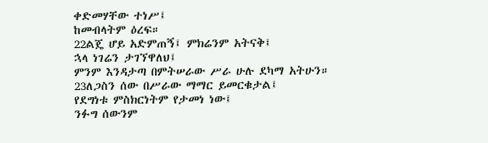ቀድመሃቸው ተነሥ፤
ከመብላትም ዕረፍ።
22ልጄ ሆይ አድምጠኝ፤ ምክሬንም አትናቅ፤
ኋላ ነገሬን ታገኘዋለህ፤
ምንም እንዳታጣ በምትሠራው ሥራ ሁሉ ደካማ አትሁን።
23ለጋስን ሰው በሥራው ማማር ይመርቁታል፤
የደግነቱ ምስክርነትም የታመነ ነው፤
ንፉግ ሰውንም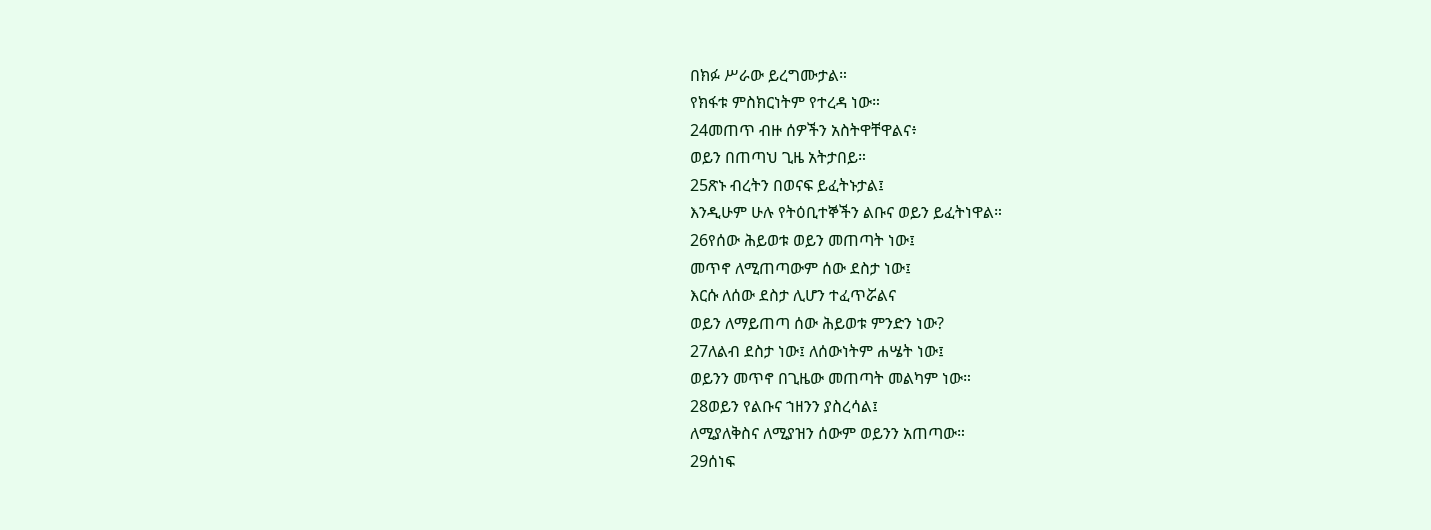በክፉ ሥራው ይረግሙታል።
የክፋቱ ምስክርነትም የተረዳ ነው።
24መጠጥ ብዙ ሰዎችን አስትዋቸዋልና፥
ወይን በጠጣህ ጊዜ አትታበይ።
25ጽኑ ብረትን በወናፍ ይፈትኑታል፤
እንዲሁም ሁሉ የትዕቢተኞችን ልቡና ወይን ይፈትነዋል።
26የሰው ሕይወቱ ወይን መጠጣት ነው፤
መጥኖ ለሚጠጣውም ሰው ደስታ ነው፤
እርሱ ለሰው ደስታ ሊሆን ተፈጥሯልና
ወይን ለማይጠጣ ሰው ሕይወቱ ምንድን ነው?
27ለልብ ደስታ ነው፤ ለሰውነትም ሐሤት ነው፤
ወይንን መጥኖ በጊዜው መጠጣት መልካም ነው።
28ወይን የልቡና ኀዘንን ያስረሳል፤
ለሚያለቅስና ለሚያዝን ሰውም ወይንን አጠጣው።
29ሰነፍ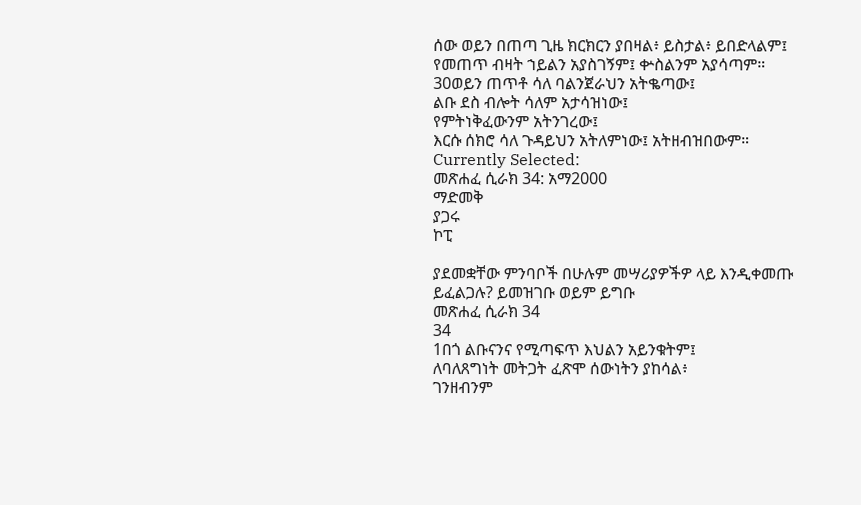ሰው ወይን በጠጣ ጊዜ ክርክርን ያበዛል፥ ይስታል፥ ይበድላልም፤
የመጠጥ ብዛት ኀይልን አያስገኝም፤ ቍስልንም አያሳጣም።
30ወይን ጠጥቶ ሳለ ባልንጀራህን አትቈጣው፤
ልቡ ደስ ብሎት ሳለም አታሳዝነው፤
የምትነቅፈውንም አትንገረው፤
እርሱ ሰክሮ ሳለ ጉዳይህን አትለምነው፤ አትዘብዝበውም።
Currently Selected:
መጽሐፈ ሲራክ 34: አማ2000
ማድመቅ
ያጋሩ
ኮፒ

ያደመቋቸው ምንባቦች በሁሉም መሣሪያዎችዎ ላይ እንዲቀመጡ ይፈልጋሉ? ይመዝገቡ ወይም ይግቡ
መጽሐፈ ሲራክ 34
34
1በጎ ልቡናንና የሚጣፍጥ እህልን አይንቁትም፤
ለባለጸግነት መትጋት ፈጽሞ ሰውነትን ያከሳል፥
ገንዘብንም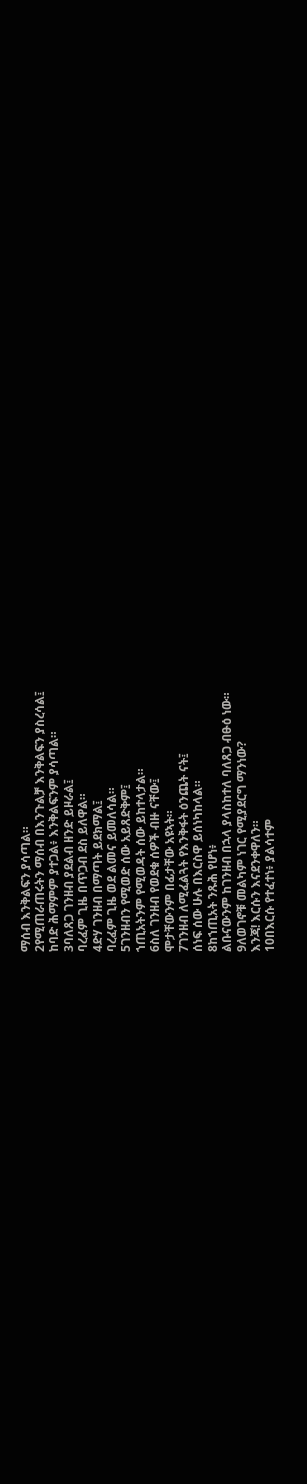ማሰብ እንቅልፍን ያሳጣል።
2የሚጠራጠሩትን ማሰብ በእንጉልቻ እንቅልፍን ያስረሳል፤
ከባድ ሕማምም ያተጋል፥ እንቅልፍንም ያሳጣል።
3ባለጸጋ ገንዘብ ያደልብ ዘንድ ይዞራል፤
ባረፈም ጊዜ በጥጋብ ደስ ይለዋል።
4ድሃ ገንዘብ በማጣት ይደክማል፤
ባረፈም ጊዜ ወደ ልመና ይመለሳል።
5ገንዘብን የሚወድ ሰው አይጸድቅም፤
ኀጢአትንም የሚወዳት ሰው ይከተላታል።
6ስለ ገንዘብ የወደቁ ሰዎች ብዙ ናቸው፤
ሞታቸውንም በፊታቸው አዩኣት።
7ገንዘብ ለሚፈልጓት የእንቅፋት ዕንጨት ናት፤
ሰነፍ ሰው ሁሉ በእርስዋ ይሰነካከላል።
8ከኀጢአት ንጹሕ የሆነ፥
ልቡናውንም ከገንዘብ በኋላ ያላስከተለ ባለጸጋ ብፁዕ ነው።
9ለወገኖቹ መልካም ነገር የሚያደርግ ማንነው?
እንጃ! እርሱን እናደንቀዋለን።
10በእርሱ የተፈተነ፥ ያልሳተም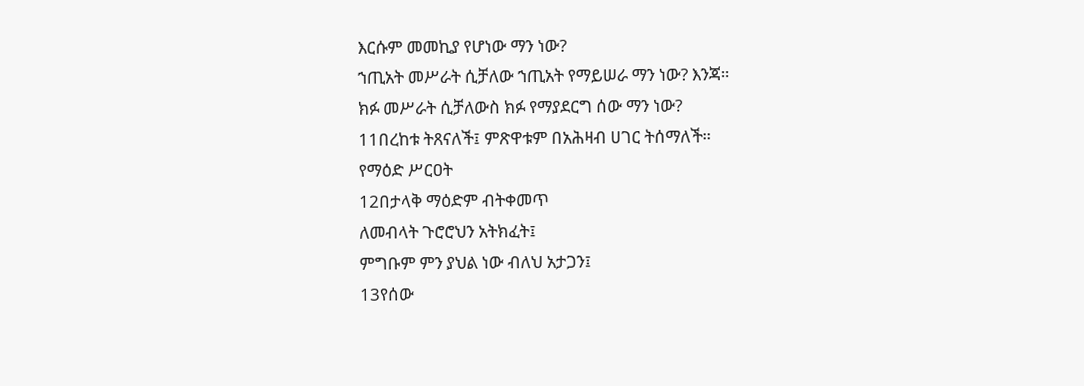እርሱም መመኪያ የሆነው ማን ነው?
ኀጢአት መሥራት ሲቻለው ኀጢአት የማይሠራ ማን ነው? እንጃ።
ክፉ መሥራት ሲቻለውስ ክፉ የማያደርግ ሰው ማን ነው?
11በረከቱ ትጸናለች፤ ምጽዋቱም በአሕዛብ ሀገር ትሰማለች።
የማዕድ ሥርዐት
12በታላቅ ማዕድም ብትቀመጥ
ለመብላት ጉሮሮህን አትክፈት፤
ምግቡም ምን ያህል ነው ብለህ አታጋን፤
13የሰው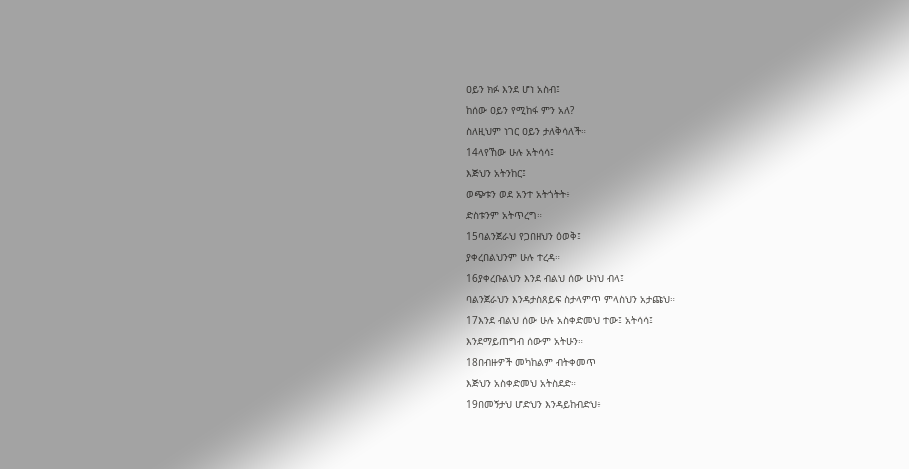ዐይን ክፉ እንደ ሆነ አስብ፤
ከሰው ዐይን የሚከፋ ምን አለ?
ስለዚህም ነገር ዐይን ታለቅሳለች።
14ላየኸው ሁሉ አትሳሳ፤
እጅህን አትንከር፤
ወጭቱን ወደ አንተ አትጎትት፥
ድስቱንም አትጥረግ።
15ባልንጀራህ የጋበዘህን ዕወቅ፤
ያቀረበልህንም ሁሉ ተረዳ።
16ያቀረቡልህን እንደ ብልህ ሰው ሁነህ ብላ፤
ባልንጀራህን እንዳታስጸይፍ ስታላምጥ ምላስህን አታጩህ።
17እንደ ብልህ ሰው ሁሉ አስቀድመህ ተው፤ አትሳሳ፤
እንደማይጠግብ ሰውም አትሁን።
18በብዙዎች መካከልም ብትቀመጥ
እጅህን አስቀድመህ አትስደድ።
19በመኝታህ ሆድህን እንዳይከብድህ፥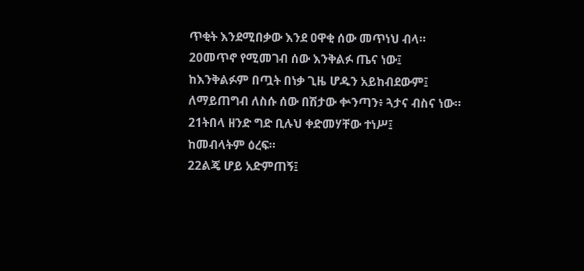ጥቂት እንደሚበቃው እንደ ዐዋቂ ሰው መጥነህ ብላ።
20መጥኖ የሚመገብ ሰው እንቅልፉ ጤና ነው፤
ከእንቅልፉም በጧት በነቃ ጊዜ ሆዱን አይከብደውም፤
ለማይጠግብ ለስሱ ሰው በሽታው ቍንጣን፥ ጓታና ብስና ነው።
21ትበላ ዘንድ ግድ ቢሉህ ቀድመሃቸው ተነሥ፤
ከመብላትም ዕረፍ።
22ልጄ ሆይ አድምጠኝ፤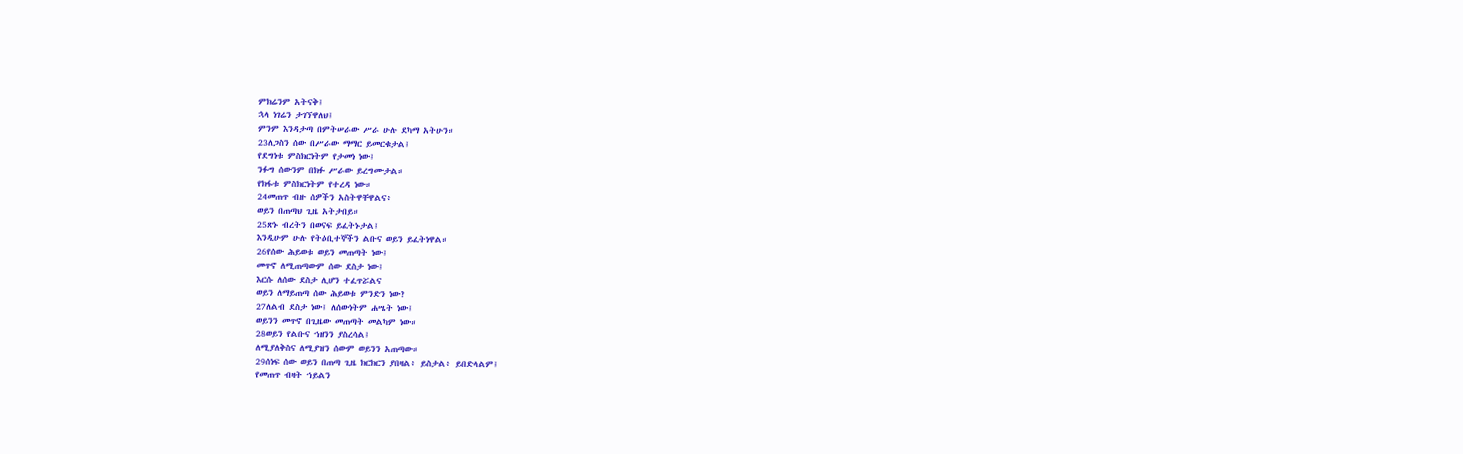ምክሬንም አትናቅ፤
ኋላ ነገሬን ታገኘዋለህ፤
ምንም እንዳታጣ በምትሠራው ሥራ ሁሉ ደካማ አትሁን።
23ለጋስን ሰው በሥራው ማማር ይመርቁታል፤
የደግነቱ ምስክርነትም የታመነ ነው፤
ንፉግ ሰውንም በክፉ ሥራው ይረግሙታል።
የክፋቱ ምስክርነትም የተረዳ ነው።
24መጠጥ ብዙ ሰዎችን አስትዋቸዋልና፥
ወይን በጠጣህ ጊዜ አትታበይ።
25ጽኑ ብረትን በወናፍ ይፈትኑታል፤
እንዲሁም ሁሉ የትዕቢተኞችን ልቡና ወይን ይፈትነዋል።
26የሰው ሕይወቱ ወይን መጠጣት ነው፤
መጥኖ ለሚጠጣውም ሰው ደስታ ነው፤
እርሱ ለሰው ደስታ ሊሆን ተፈጥሯልና
ወይን ለማይጠጣ ሰው ሕይወቱ ምንድን ነው?
27ለልብ ደስታ ነው፤ ለሰውነትም ሐሤት ነው፤
ወይንን መጥኖ በጊዜው መጠጣት መልካም ነው።
28ወይን የልቡና ኀዘንን ያስረሳል፤
ለሚያለቅስና ለሚያዝን ሰውም ወይንን አጠጣው።
29ሰነፍ ሰው ወይን በጠጣ ጊዜ ክርክርን ያበዛል፥ ይስታል፥ ይበድላልም፤
የመጠጥ ብዛት ኀይልን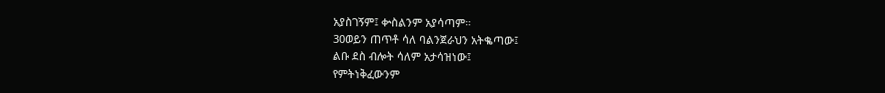አያስገኝም፤ ቍስልንም አያሳጣም።
30ወይን ጠጥቶ ሳለ ባልንጀራህን አትቈጣው፤
ልቡ ደስ ብሎት ሳለም አታሳዝነው፤
የምትነቅፈውንም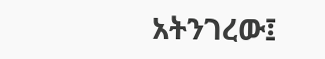አትንገረው፤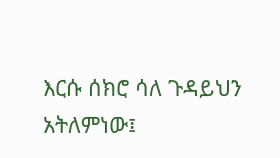እርሱ ሰክሮ ሳለ ጉዳይህን አትለምነው፤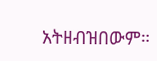አትዘብዝበውም።